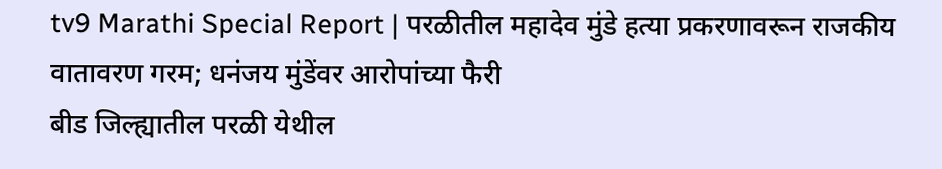tv9 Marathi Special Report | परळीतील महादेव मुंडे हत्या प्रकरणावरून राजकीय वातावरण गरम; धनंजय मुंडेंवर आरोपांच्या फैरी
बीड जिल्ह्यातील परळी येथील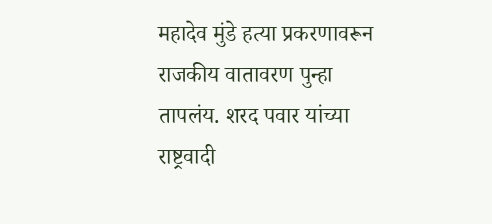महादेव मुंडे हत्या प्रकरणावरून राजकीय वातावरण पुन्हा तापलंय. शरद पवार यांच्या राष्ट्रवादी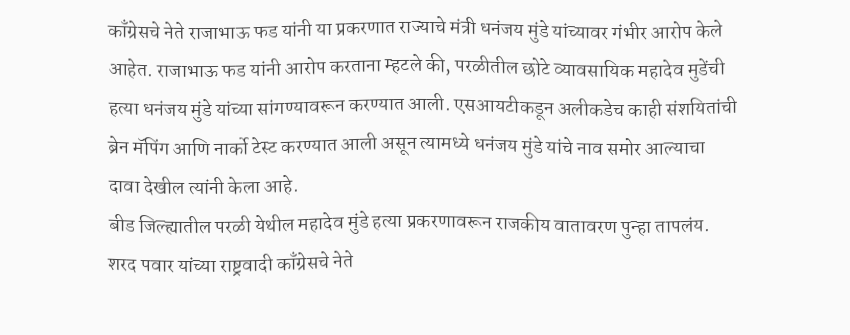काँग्रेसचे नेते राजाभाऊ फड यांनी या प्रकरणात राज्याचे मंत्री धनंजय मुंडे यांच्यावर गंभीर आरोप केले आहेत. राजाभाऊ फड यांनी आरोप करताना म्हटले की, परळीतील छोटे व्यावसायिक महादेव मुडेंची हत्या धनंजय मुंडे यांच्या सांगण्यावरून करण्यात आली. एसआयटीकडून अलीकडेच काही संशयितांची ब्रेन मॅपिंग आणि नार्को टेस्ट करण्यात आली असून त्यामध्ये धनंजय मुंडे यांचे नाव समोर आल्याचा दावा देखील त्यांनी केला आहे.
बीड जिल्ह्यातील परळी येथील महादेव मुंडे हत्या प्रकरणावरून राजकीय वातावरण पुन्हा तापलंय. शरद पवार यांच्या राष्ट्रवादी काँग्रेसचे नेते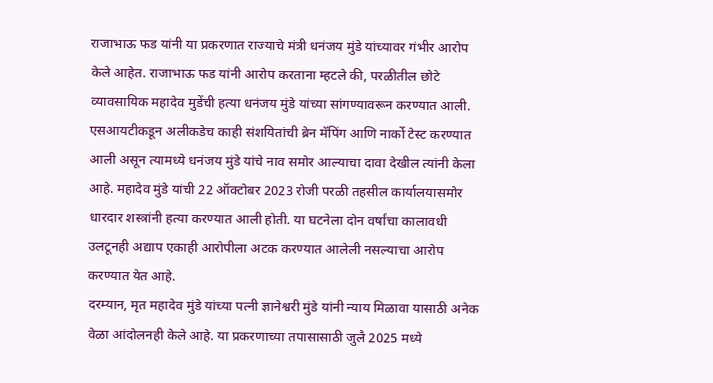राजाभाऊ फड यांनी या प्रकरणात राज्याचे मंत्री धनंजय मुंडे यांच्यावर गंभीर आरोप केले आहेत. राजाभाऊ फड यांनी आरोप करताना म्हटले की, परळीतील छोटे व्यावसायिक महादेव मुडेंची हत्या धनंजय मुंडे यांच्या सांगण्यावरून करण्यात आली. एसआयटीकडून अलीकडेच काही संशयितांची ब्रेन मॅपिंग आणि नार्को टेस्ट करण्यात आली असून त्यामध्ये धनंजय मुंडे यांचे नाव समोर आल्याचा दावा देखील त्यांनी केला आहे. महादेव मुंडे यांची 22 ऑक्टोबर 2023 रोजी परळी तहसील कार्यालयासमोर धारदार शस्त्रांनी हत्या करण्यात आली होती. या घटनेला दोन वर्षांचा कालावधी उलटूनही अद्याप एकाही आरोपीला अटक करण्यात आलेली नसल्याचा आरोप करण्यात येत आहे.
दरम्यान, मृत महादेव मुंडे यांच्या पत्नी ज्ञानेश्वरी मुंडे यांनी न्याय मिळावा यासाठी अनेक वेळा आंदोलनही केले आहे. या प्रकरणाच्या तपासासाठी जुलै 2025 मध्ये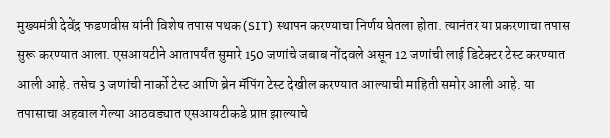मुख्यमंत्री देवेंद्र फडणवीस यांनी विशेष तपास पथक (SIT) स्थापन करण्याचा निर्णय घेतला होता. त्यानंतर या प्रकरणाचा तपास सुरू करण्यात आला. एसआयटीने आतापर्यंत सुमारे 150 जणांचे जबाब नोंदवले असून 12 जणांची लाई डिटेक्टर टेस्ट करण्यात आली आहे. तसेच 3 जणांची नार्को टेस्ट आणि ब्रेन मॅपिंग टेस्ट देखील करण्यात आल्याची माहिती समोर आली आहे. या तपासाचा अहवाल गेल्या आठवड्यात एसआयटीकडे प्राप्त झाल्याचे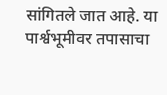सांगितले जात आहे. या पार्श्वभूमीवर तपासाचा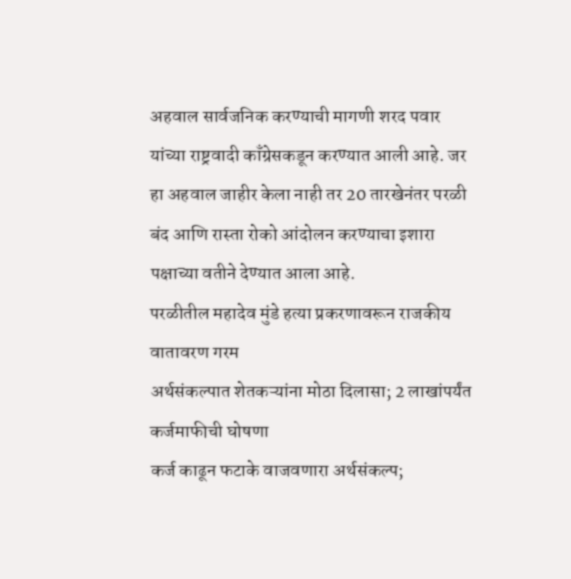अहवाल सार्वजनिक करण्याची मागणी शरद पवार यांच्या राष्ट्रवादी काँग्रेसकडून करण्यात आली आहे. जर हा अहवाल जाहीर केला नाही तर 20 तारखेनंतर परळी बंद आणि रास्ता रोको आंदोलन करण्याचा इशारा पक्षाच्या वतीने देण्यात आला आहे.
परळीतील महादेव मुंडे हत्या प्रकरणावरून राजकीय वातावरण गरम
अर्थसंकल्पात शेतकऱ्यांना मोठा दिलासा; 2 लाखांपर्यंत कर्जमाफीची घोषणा
कर्ज काढून फटाके वाजवणारा अर्थसंकल्प;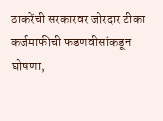ठाकरेंची सरकारवर जोरदार टीका
कर्जमाफीची फडणवीसांकडून घोषणा,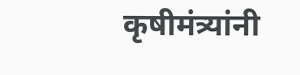कृषीमंत्र्यांनी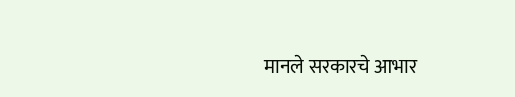मानले सरकारचे आभार